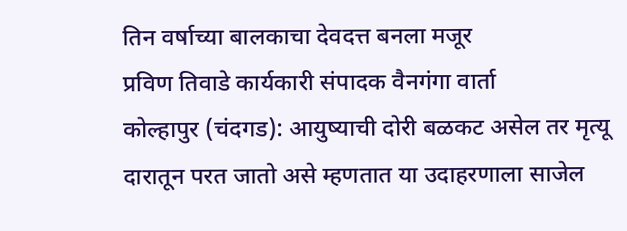तिन वर्षाच्या बालकाचा देवदत्त बनला मजूर
प्रविण तिवाडे कार्यकारी संपादक वैनगंगा वार्ता
कोल्हापुर (चंदगड): आयुष्याची दोरी बळकट असेल तर मृत्यू दारातून परत जातो असे म्हणतात या उदाहरणाला साजेल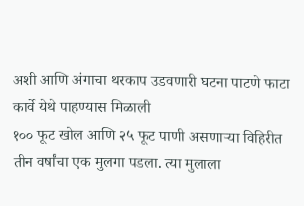अशी आणि अंगाचा थरकाप उडवणारी घटना पाटणे फाटा कार्वे येथे पाहण्यास मिळाली
१०० फूट खोल आणि २५ फूट पाणी असणाऱ्या विहिरीत तीन वर्षांचा एक मुलगा पडला. त्या मुलाला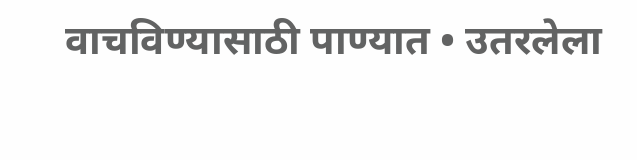वाचविण्यासाठी पाण्यात • उतरलेला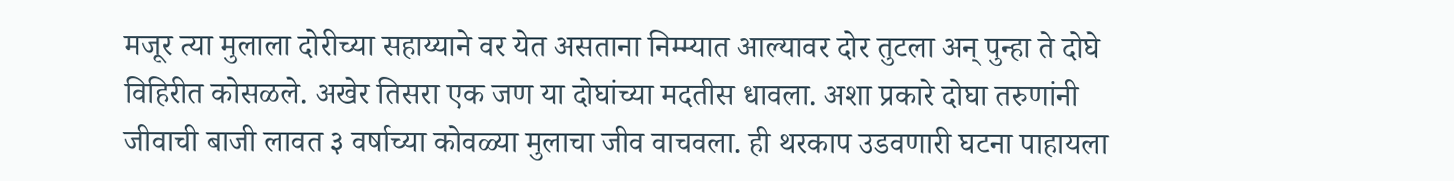मजूर त्या मुलाला दोरीच्या सहाय्याने वर येत असताना निम्म्यात आल्यावर दोर तुटला अन् पुन्हा ते दोघे विहिरीत कोसळले. अखेर तिसरा एक जण या दोघांच्या मदतीस धावला. अशा प्रकारे दोघा तरुणांनी जीवाची बाजी लावत ३ वर्षाच्या कोवळ्या मुलाचा जीव वाचवला. ही थरकाप उडवणारी घटना पाहायला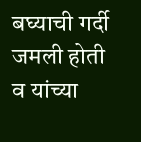बघ्याची गर्दी जमली होती व यांच्या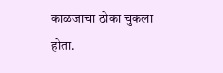काळजाचा ठोका चुकला होता.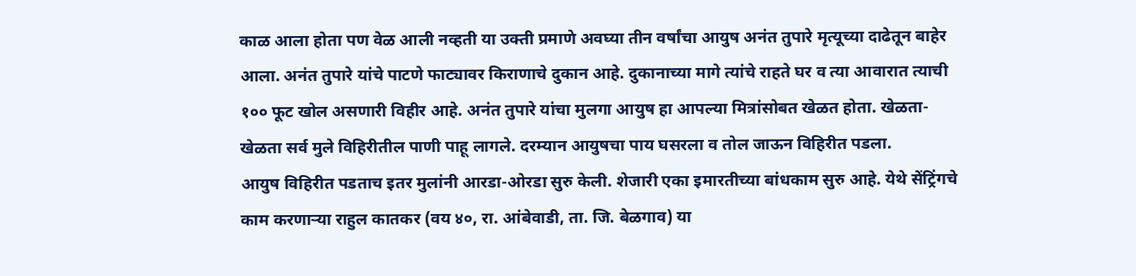काळ आला होता पण वेळ आली नव्हती या उक्ती प्रमाणे अवघ्या तीन वर्षांचा आयुष अनंत तुपारे मृत्यूच्या दाढेतून बाहेर आला. अनंत तुपारे यांचे पाटणे फाट्यावर किराणाचे दुकान आहे. दुकानाच्या मागे त्यांचे राहते घर व त्या आवारात त्याची १०० फूट खोल असणारी विहीर आहे. अनंत तुपारे यांचा मुलगा आयुष हा आपल्या मित्रांसोबत खेळत होता. खेळता-खेळता सर्व मुले विहिरीतील पाणी पाहू लागले. दरम्यान आयुषचा पाय घसरला व तोल जाऊन विहिरीत पडला.
आयुष विहिरीत पडताच इतर मुलांनी आरडा-ओरडा सुरु केली. शेजारी एका इमारतीच्या बांधकाम सुरु आहे. येथे सेंट्रिंगचे काम करणाऱ्या राहुल कातकर (वय ४०, रा. आंबेवाडी, ता. जि. बेळगाव) या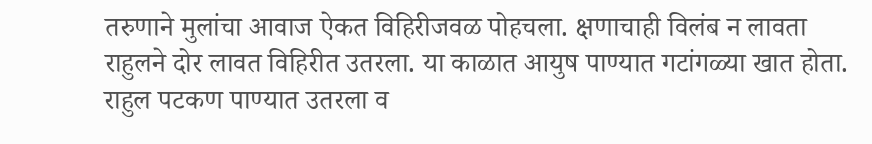तरुणाने मुलांचा आवाज ऐकत विहिरीजवळ पोहचला. क्षणाचाही विलंब न लावता राहुलने दोर लावत विहिरीत उतरला. या काळात आयुष पाण्यात गटांगळ्या खात होता. राहुल पटकण पाण्यात उतरला व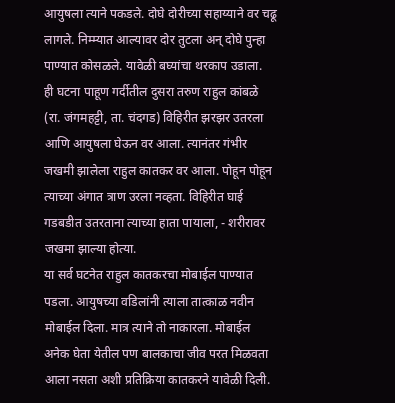आयुषला त्याने पकडले. दोघे दोरीच्या सहाय्याने वर चढू लागले. निम्म्यात आल्यावर दोर तुटला अन् दोघे पुन्हा पाण्यात कोसळले. यावेळी बघ्यांचा थरकाप उडाला.
ही घटना पाहूण गर्दीतील दुसरा तरुण राहुल कांबळे (रा. जंगमहट्टी, ता. चंदगड) विहिरीत झरझर उतरला आणि आयुषला घेऊन वर आला. त्यानंतर गंभीर जखमी झालेला राहुल कातकर वर आला. पोहून पोहून त्याच्या अंगात त्राण उरला नव्हता. विहिरीत घाई गडबडीत उतरताना त्याच्या हाता पायाला, - शरीरावर जखमा झाल्या होत्या.
या सर्व घटनेत राहुल कातकरचा मोबाईल पाण्यात पडला. आयुषच्या वडिलांनी त्याला तात्काळ नवीन मोबाईल दिला. मात्र त्याने तो नाकारला. मोबाईल अनेक घेता येतील पण बालकाचा जीव परत मिळवता आला नसता अशी प्रतिक्रिया कातकरने यावेळी दिली.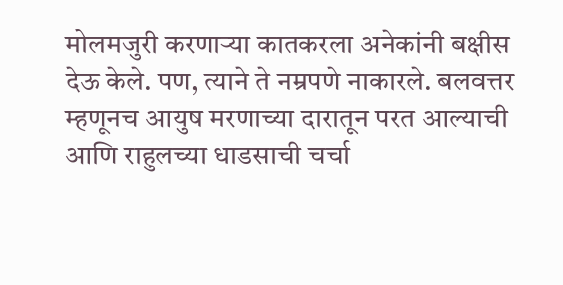मोलमजुरी करणाऱ्या कातकरला अनेकांनी बक्षीस देऊ केले. पण, त्याने ते नम्रपणे नाकारले. बलवत्तर म्हणूनच आयुष मरणाच्या दारातून परत आल्याची आणि राहुलच्या धाडसाची चर्चा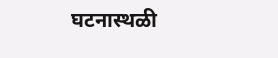घटनास्थळी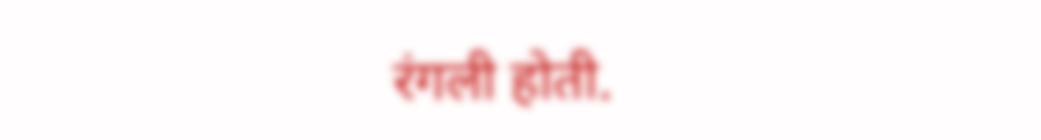रंगली होती.